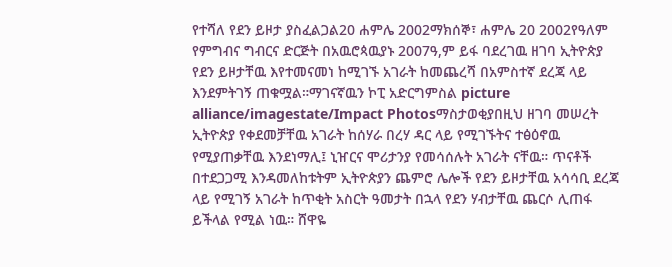የተሻለ የደን ይዞታ ያስፈልጋል20 ሐምሌ 2002ማክሰኞ፣ ሐምሌ 20 2002የዓለም የምግብና ግብርና ድርጅት በአዉሮጳዉያኑ 2007ዓ,ም ይፋ ባደረገዉ ዘገባ ኢትዮጵያ የደን ይዞታቸዉ እየተመናመነ ከሚገኙ አገራት ከመጨረሻ በአምስተኛ ደረጃ ላይ እንደምትገኝ ጠቁሟል።ማገናኛዉን ኮፒ አድርግምስል picture alliance/imagestate/Impact Photosማስታወቂያበዚህ ዘገባ መሠረት ኢትዮጵያ የቀደመቻቸዉ አገራት ከሰሃራ በረሃ ዳር ላይ የሚገኙትና ተፅዕኖዉ የሚያጠቃቸዉ እንደነማሊ፤ ኒዠርና ሞሪታንያ የመሳሰሉት አገራት ናቸዉ። ጥናቶች በተደጋጋሚ እንዳመለከቱትም ኢትዮጵያን ጨምሮ ሌሎች የደን ይዞታቸዉ አሳሳቢ ደረጃ ላይ የሚገኝ አገራት ከጥቂት አስርት ዓመታት በኋላ የደን ሃብታቸዉ ጨርሶ ሊጠፋ ይችላል የሚል ነዉ። ሸዋዬ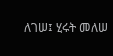ለገሠ፤ ሂሩት መለሠ